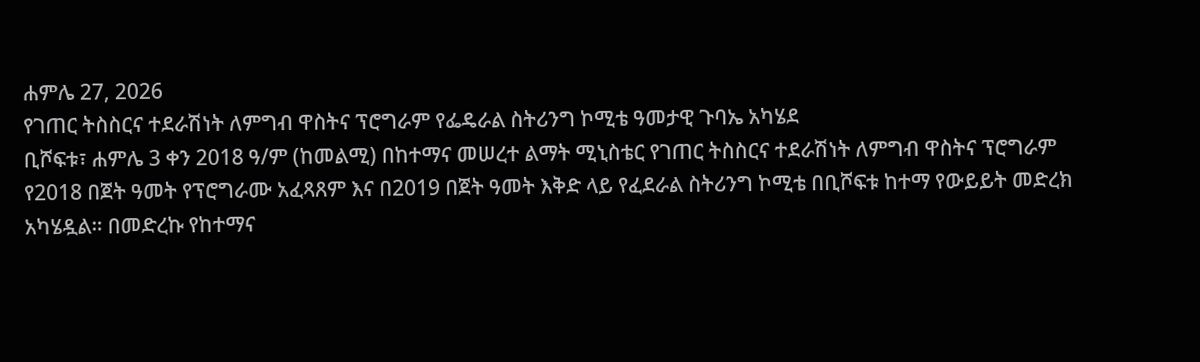ሐምሌ 27, 2026
የገጠር ትስስርና ተደራሽነት ለምግብ ዋስትና ፕሮግራም የፌዴራል ስትሪንግ ኮሚቴ ዓመታዊ ጉባኤ አካሄደ
ቢሾፍቱ፣ ሐምሌ 3 ቀን 2018 ዓ/ም (ከመልሚ) በከተማና መሠረተ ልማት ሚኒስቴር የገጠር ትስስርና ተደራሽነት ለምግብ ዋስትና ፕሮግራም የ2018 በጀት ዓመት የፕሮግራሙ አፈጻጸም እና በ2019 በጀት ዓመት እቅድ ላይ የፈደራል ስትሪንግ ኮሚቴ በቢሾፍቱ ከተማ የውይይት መድረክ አካሄዷል። በመድረኩ የከተማና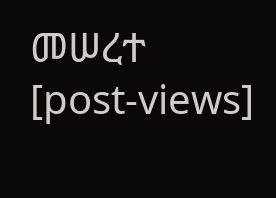መሠረተ
[post-views]